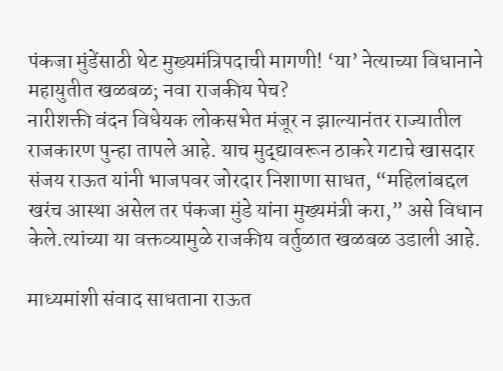पंकजा मुंडेंसाठी थेट मुख्यमंत्रिपदाची मागणी! ‘या’ नेत्याच्या विधानाने महायुतीत खळबळ; नवा राजकीय पेच?
नारीशक्ती वंदन विधेयक लोकसभेत मंजूर न झाल्यानंतर राज्यातील राजकारण पुन्हा तापले आहे. याच मुद्द्यावरून ठाकरे गटाचे खासदार संजय राऊत यांनी भाजपवर जोरदार निशाणा साधत, “महिलांबद्दल खरंच आस्था असेल तर पंकजा मुंडे यांना मुख्यमंत्री करा,” असे विधान केले.त्यांच्या या वक्तव्यामुळे राजकीय वर्तुळात खळबळ उडाली आहे.

माध्यमांशी संवाद साधताना राऊत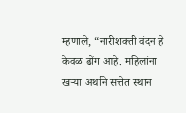म्हणाले, “नारीशक्ती वंदन हे केवळ ढोंग आहे. महिलांना खऱ्या अर्थाने सत्तेत स्थान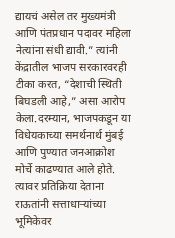द्यायचं असेल तर मुख्यमंत्री आणि पंतप्रधान पदावर महिला नेत्यांना संधी द्यावी.” त्यांनी केंद्रातील भाजप सरकारवरही टीका करत, “देशाची स्थिती बिघडली आहे,” असा आरोप केला.दरम्यान, भाजपकडून या विधेयकाच्या समर्थनार्थ मुंबई आणि पुण्यात जनआक्रोश मोर्चे काढण्यात आले होते. त्यावर प्रतिक्रिया देताना राऊतांनी सत्ताधाऱ्यांच्या भूमिकेवर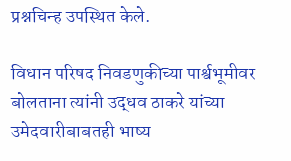प्रश्नचिन्ह उपस्थित केले.

विधान परिषद निवडणुकीच्या पार्श्वभूमीवर बोलताना त्यांनी उद्धव ठाकरे यांच्या उमेदवारीबाबतही भाष्य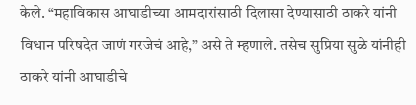केले. “महाविकास आघाडीच्या आमदारांसाठी दिलासा देण्यासाठी ठाकरे यांनी विधान परिषदेत जाणं गरजेचं आहे,” असे ते म्हणाले. तसेच सुप्रिया सुळे यांनीही ठाकरे यांनी आघाडीचे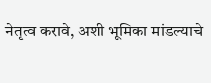नेतृत्व करावे, अशी भूमिका मांडल्याचे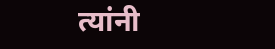त्यांनी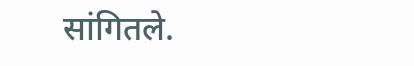सांगितले.